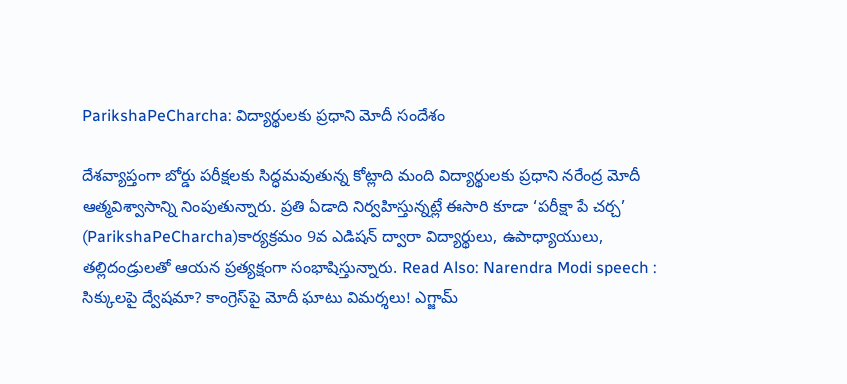ParikshaPeCharcha: విద్యార్థులకు ప్రధాని మోదీ సందేశం

దేశవ్యాప్తంగా బోర్డు పరీక్షలకు సిద్ధమవుతున్న కోట్లాది మంది విద్యార్థులకు ప్రధాని నరేంద్ర మోదీ ఆత్మవిశ్వాసాన్ని నింపుతున్నారు. ప్రతి ఏడాది నిర్వహిస్తున్నట్లే ఈసారి కూడా ‘పరీక్షా పే చర్చ’ (ParikshaPeCharcha)కార్యక్రమం 9వ ఎడిషన్ ద్వారా విద్యార్థులు, ఉపాధ్యాయులు, తల్లిదండ్రులతో ఆయన ప్రత్యక్షంగా సంభాషిస్తున్నారు. Read Also: Narendra Modi speech : సిక్కులపై ద్వేషమా? కాంగ్రెస్‌పై మోదీ ఘాటు విమర్శలు! ఎగ్జామ్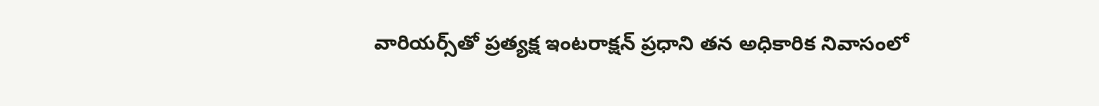వారియర్స్‌తో ప్రత్యక్ష ఇంటరాక్షన్ ప్రధాని తన అధికారిక నివాసంలో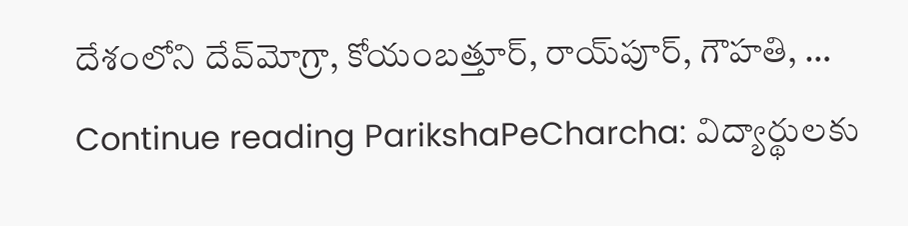దేశంలోని దేవ్‌మోగ్రా, కోయంబత్తూర్, రాయ్‌పూర్, గౌహతి, … Continue reading ParikshaPeCharcha: విద్యార్థులకు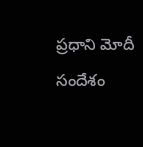ప్రధాని మోదీ సందేశం